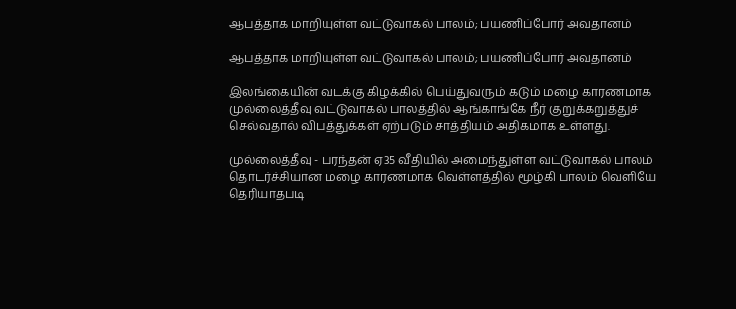ஆபத்தாக மாறியுள்ள வட்டுவாகல் பாலம்; பயணிப்போர் அவதானம்

ஆபத்தாக மாறியுள்ள வட்டுவாகல் பாலம்; பயணிப்போர் அவதானம்

இலங்கையின் வடக்கு கிழக்கில் பெய்துவரும் கடும் மழை காரணமாக முல்லைத்தீவு வட்டுவாகல் பாலத்தில் ஆங்காங்கே நீர் குறுக்கறுத்துச் செல்வதால் விபத்துக்கள் ஏற்படும் சாத்தியம் அதிகமாக உள்ளது.

முல்லைத்தீவு - பரந்தன் ஏ35 வீதியில் அமைந்துள்ள வட்டுவாகல் பாலம் தொடர்ச்சியான மழை காரணமாக வெள்ளத்தில் மூழ்கி பாலம் வெளியே தெரியாதபடி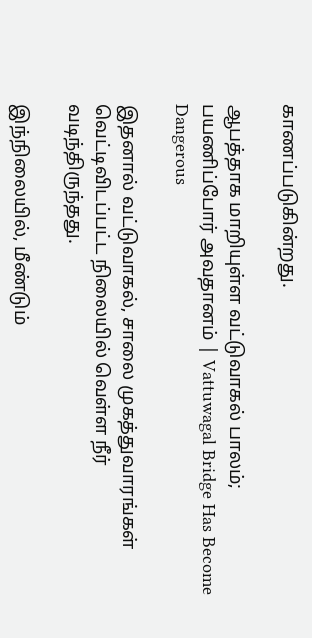காணப்படுகின்றது.

ஆபத்தாக மாறியுள்ள வட்டுவாகல் பாலம்; பயணிப்போர் அவதானம் | Vattuwagal Bridge Has Become Dangerous

இதனால் வட்டுவாகல், சாலை முகத்துவாரங்கள் வெட்டிவிடப்பட்ட நிலையில் வெள்ள நீர் வடிந்திருந்தது.

இந்நிலையில், மீண்டும்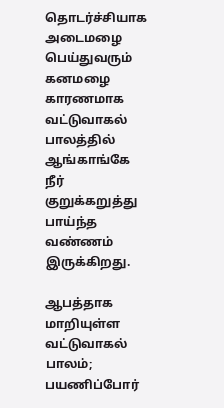தொடர்ச்சியாக அடைமழை பெய்துவரும் கனமழை காரணமாக வட்டுவாகல் பாலத்தில் ஆங்காங்கே நீர் குறுக்கறுத்து பாய்ந்த வண்ணம் இருக்கிறது.

ஆபத்தாக மாறியுள்ள வட்டுவாகல் பாலம்; பயணிப்போர்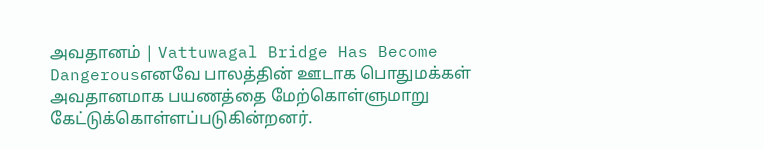அவதானம் | Vattuwagal Bridge Has Become Dangerousஎனவே பாலத்தின் ஊடாக பொதுமக்கள் அவதானமாக பயணத்தை மேற்கொள்ளுமாறு கேட்டுக்கொள்ளப்படுகின்றனர்.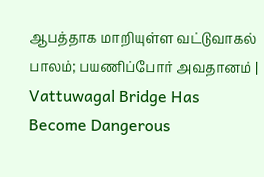ஆபத்தாக மாறியுள்ள வட்டுவாகல் பாலம்; பயணிப்போர் அவதானம் | Vattuwagal Bridge Has Become Dangerous